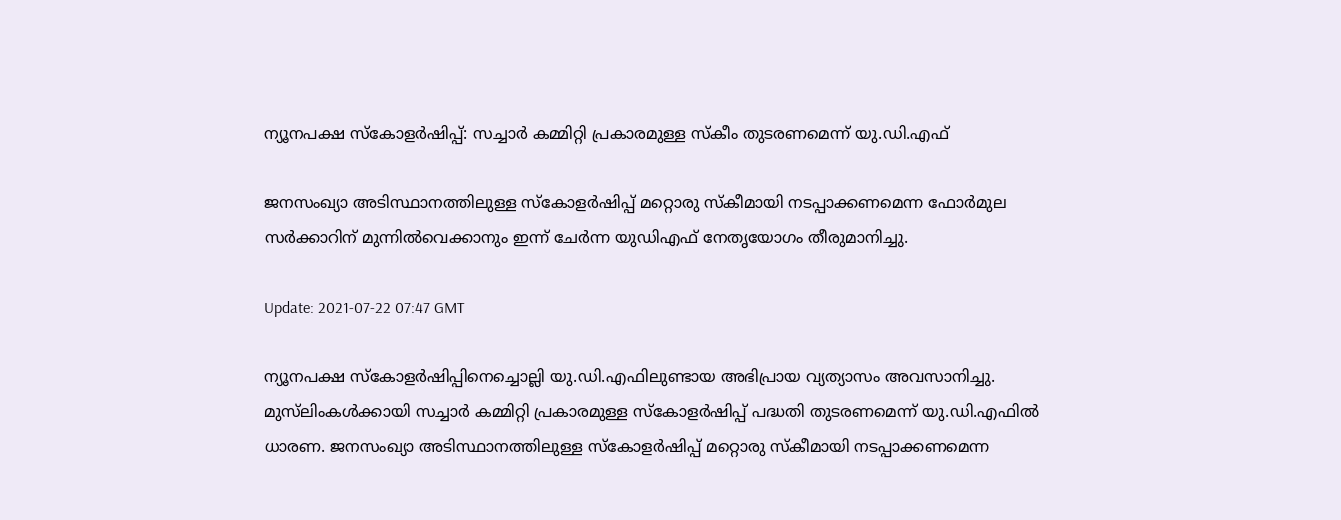ന്യൂനപക്ഷ സ്‌കോളർഷിപ്പ്: സച്ചാർ കമ്മിറ്റി പ്രകാരമുള്ള സ്‌കീം തുടരണമെന്ന് യു.ഡി.എഫ്‌

ജനസംഖ്യാ അടിസ്ഥാനത്തിലുള്ള സ്കോളർഷിപ്പ് മറ്റൊരു സ്കീമായി നടപ്പാക്കണമെന്ന ഫോർമുല സർക്കാറിന് മുന്നില്‍വെക്കാനും ഇന്ന് ചേർന്ന യുഡിഎഫ് നേതൃയോഗം തീരുമാനിച്ചു.

Update: 2021-07-22 07:47 GMT

ന്യൂനപക്ഷ സ്കോളർഷിപ്പിനെച്ചൊല്ലി യു.ഡി.എഫിലുണ്ടായ അഭിപ്രായ വ്യത്യാസം അവസാനിച്ചു. മുസ്‍ലിംകള്‍ക്കായി സച്ചാർ കമ്മിറ്റി പ്രകാരമുള്ള സ്കോളർഷിപ്പ് പദ്ധതി തുടരണമെന്ന് യു.ഡി.എഫിൽ ധാരണ. ജനസംഖ്യാ അടിസ്ഥാനത്തിലുള്ള സ്കോളർഷിപ്പ് മറ്റൊരു സ്കീമായി നടപ്പാക്കണമെന്ന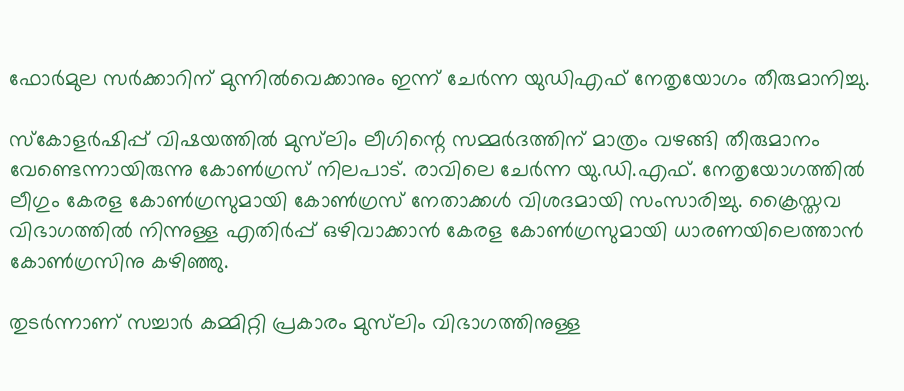ഫോർമുല സർക്കാറിന് മുന്നില്‍വെക്കാനും ഇന്ന് ചേർന്ന യുഡിഎഫ് നേതൃയോഗം തീരുമാനിച്ചു.

സ്കോളർഷിപ്പ് വിഷയത്തിൽ മുസ്‍ലിം ലീഗിന്റെ സമ്മർദത്തിന് മാത്രം വഴങ്ങി തീരുമാനം വേണ്ടെന്നായിരുന്നു കോൺഗ്രസ് നിലപാട്. രാവിലെ ചേർന്ന യു.ഡി.എഫ്. നേതൃയോഗത്തിൽ ലീഗും കേരള കോൺഗ്രസുമായി കോൺഗ്രസ് നേതാക്കൾ വിശദമായി സംസാരിച്ചു. ക്രൈസ്തവ വിഭാഗത്തിൽ നിന്നുള്ള എതിർപ്പ് ഒഴിവാക്കാൻ കേരള കോൺഗ്രസുമായി ധാരണയിലെത്താൻ കോൺഗ്രസിനു കഴിഞ്ഞു.

തുടർന്നാണ്‌ സച്ചാർ കമ്മിറ്റി പ്രകാരം മുസ്‍ലിം വിഭാഗത്തിനുള്ള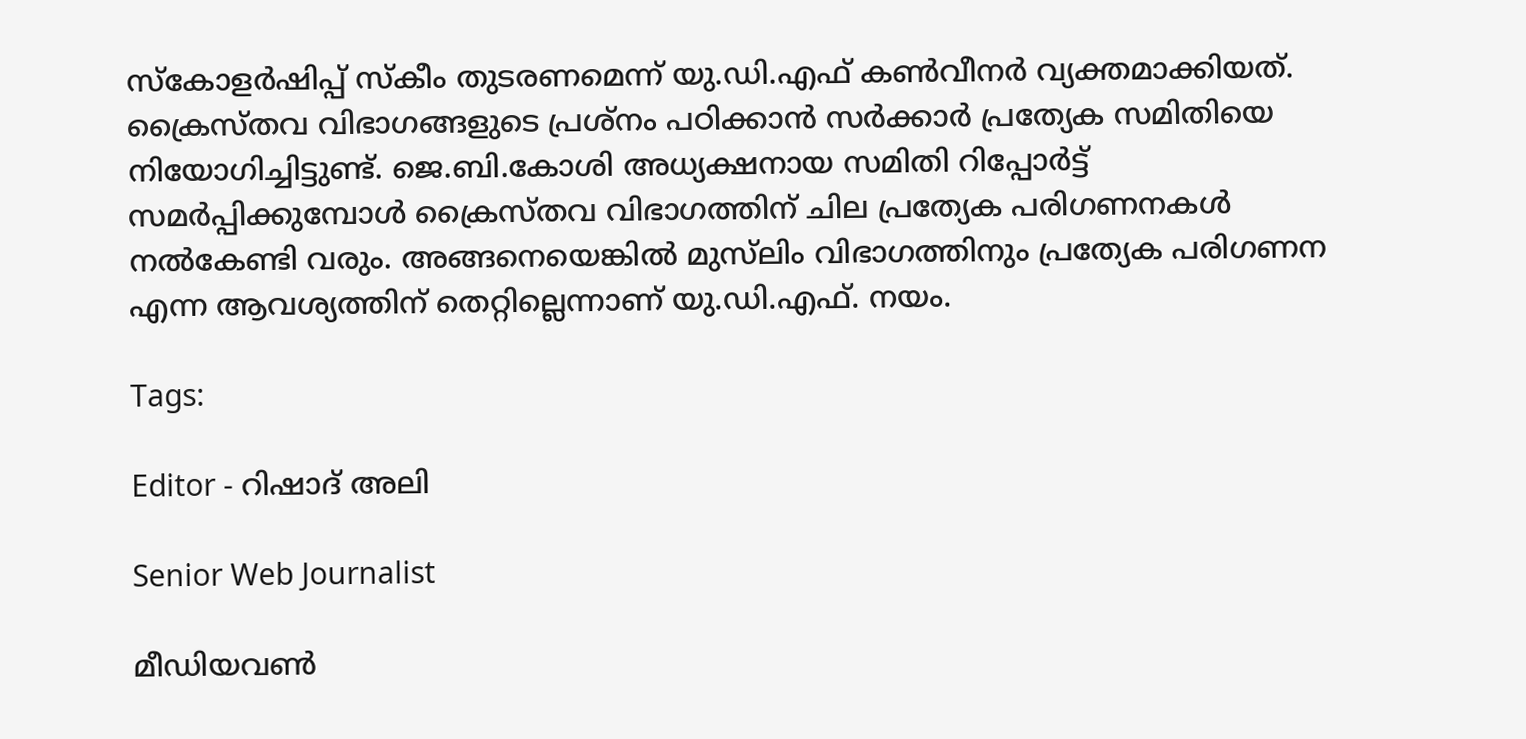സ്കോളർഷിപ്പ് സ്കീം തുടരണമെന്ന് യു.ഡി.എഫ് കൺവീനർ വ്യക്തമാക്കിയത്. ക്രൈസ്തവ വിഭാഗങ്ങളുടെ പ്രശ്നം പഠിക്കാൻ സർക്കാർ പ്രത്യേക സമിതിയെ നിയോഗിച്ചിട്ടുണ്ട്. ജെ.ബി.കോശി അധ്യക്ഷനായ സമിതി റിപ്പോർട്ട് സമർപ്പിക്കുമ്പോൾ ക്രൈസ്തവ വിഭാഗത്തിന് ചില പ്രത്യേക പരിഗണനകൾ നൽകേണ്ടി വരും. അങ്ങനെയെങ്കിൽ മുസ്‍ലിം വിഭാഗത്തിനും പ്രത്യേക പരിഗണന എന്ന ആവശ്യത്തിന് തെറ്റില്ലെന്നാണ് യു.ഡി.എഫ്. നയം.

Tags:

Editor - റിഷാദ് അലി

Senior Web Journalist

മീഡിയവൺ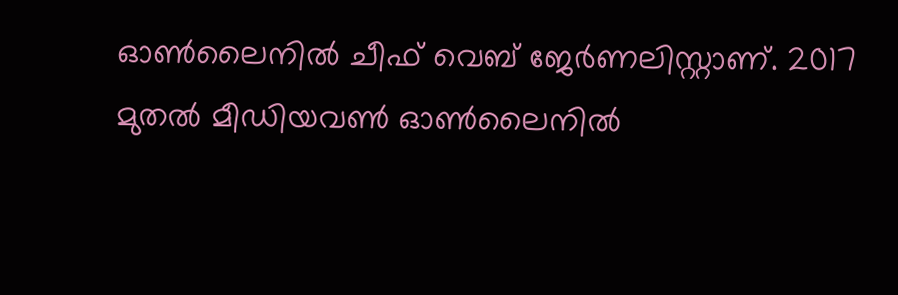ഓൺലൈനിൽ ചീഫ് വെബ് ജേർണലിസ്റ്റാണ്. 2017 മുതൽ മീഡിയവൺ ഓൺലൈനിൽ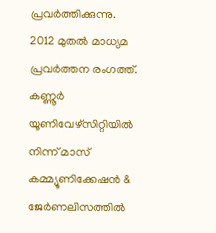പ്രവർത്തിക്കുന്നു. 2012 മുതൽ മാധ്യമ പ്രവർത്തന രംഗത്ത്. കണ്ണൂര്‍ യൂണിവേഴ്‌സിറ്റിയിൽ നിന്ന് മാസ് കമ്മ്യൂണിക്കേഷന്‍ & ജേര്‍ണലിസത്തില്‍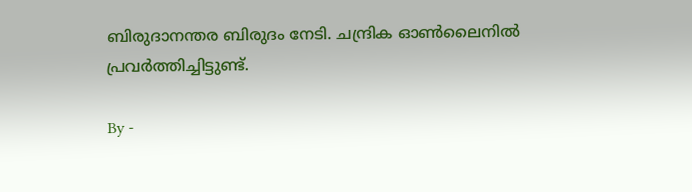ബിരുദാനന്തര ബിരുദം നേടി. ചന്ദ്രിക ഓണ്‍ലൈനില്‍ പ്രവര്‍ത്തിച്ചിട്ടുണ്ട്.

By -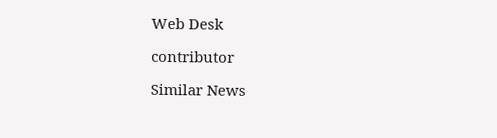Web Desk

contributor

Similar News